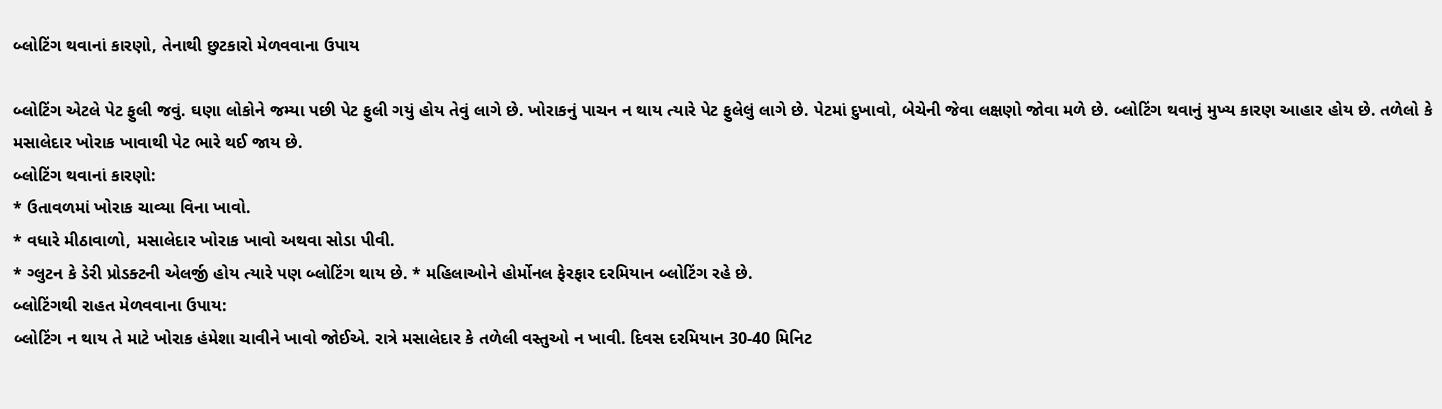બ્લોટિંગ થવાનાં કારણો, તેનાથી છુટકારો મેળવવાના ઉપાય

બ્લોટિંગ એટલે પેટ ફુલી જવું. ઘણા લોકોને જમ્યા પછી પેટ ફુલી ગયું હોય તેવું લાગે છે. ખોરાકનું પાચન ન થાય ત્યારે પેટ ફુલેલું લાગે છે. પેટમાં દુખાવો, બેચેની જેવા લક્ષણો જોવા મળે છે. બ્લોટિંગ થવાનું મુખ્ય કારણ આહાર હોય છે. તળેલો કે મસાલેદાર ખોરાક ખાવાથી પેટ ભારે થઈ જાય છે.
બ્લોટિંગ થવાનાં કારણો:
* ઉતાવળમાં ખોરાક ચાવ્યા વિના ખાવો.
* વધારે મીઠાવાળો, મસાલેદાર ખોરાક ખાવો અથવા સોડા પીવી.
* ગ્લુટન કે ડેરી પ્રોડક્ટની એલર્જી હોય ત્યારે પણ બ્લોટિંગ થાય છે. * મહિલાઓને હોર્મોનલ ફેરફાર દરમિયાન બ્લોટિંગ રહે છે.
બ્લોટિંગથી રાહત મેળવવાના ઉપાય:
બ્લોટિંગ ન થાય તે માટે ખોરાક હંમેશા ચાવીને ખાવો જોઈએ. રાત્રે મસાલેદાર કે તળેલી વસ્તુઓ ન ખાવી. દિવસ દરમિયાન 30-40 મિનિટ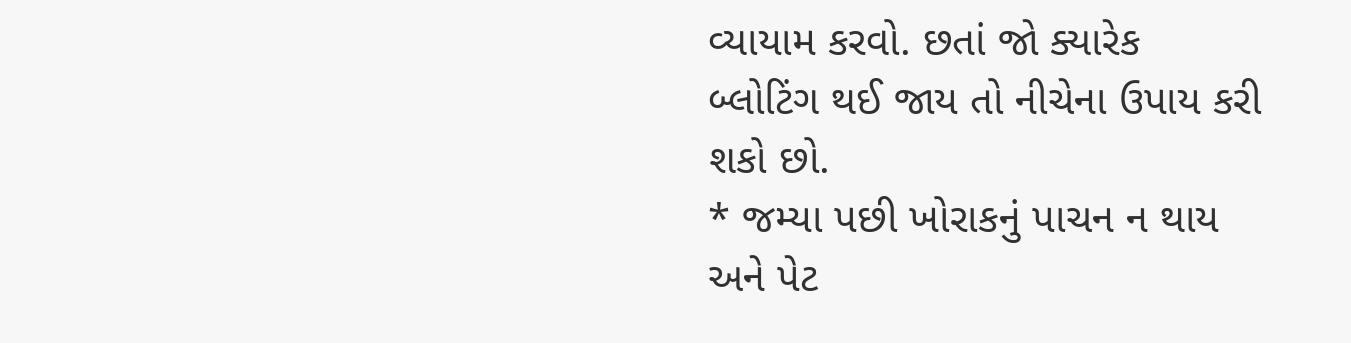વ્યાયામ કરવો. છતાં જો ક્યારેક બ્લોટિંગ થઈ જાય તો નીચેના ઉપાય કરી શકો છો.
* જમ્યા પછી ખોરાકનું પાચન ન થાય અને પેટ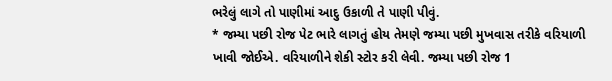ભરેલું લાગે તો પાણીમાં આદુ ઉકાળી તે પાણી પીવું.
* જમ્યા પછી રોજ પેટ ભારે લાગતું હોય તેમણે જમ્યા પછી મુખવાસ તરીકે વરિયાળી ખાવી જોઈએ. વરિયાળીને શેકી સ્ટોર કરી લેવી. જમ્યા પછી રોજ 1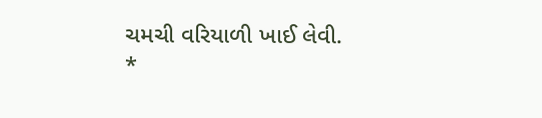ચમચી વરિયાળી ખાઈ લેવી.
*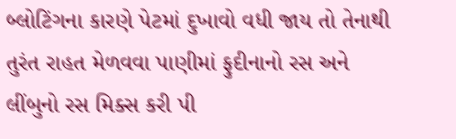બ્લોટિંગના કારણે પેટમાં દુખાવો વધી જાય તો તેનાથી તુરંત રાહત મેળવવા પાણીમાં ફુદીનાનો રસ અને લીંબુનો રસ મિક્સ કરી પી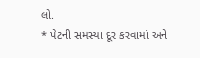લો.
* પેટની સમસ્યા દૂર કરવામાં અને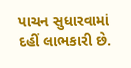પાચન સુધારવામાં દહીં લાભકારી છે.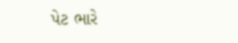પેટ ભારે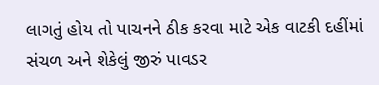લાગતું હોય તો પાચનને ઠીક કરવા માટે એક વાટકી દહીંમાં સંચળ અને શેકેલું જીરું પાવડર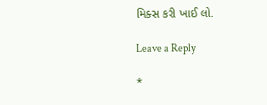મિક્સ કરી ખાઈ લો.

Leave a Reply

*